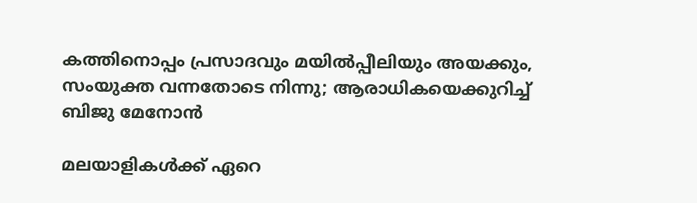കത്തിനൊപ്പം പ്രസാദവും മയിൽപ്പീലിയും അയക്കും, സംയുക്ത വന്നതോടെ നിന്നു; ആരാധികയെക്കുറിച്ച് ബിജു മേനോൻ

മലയാളികൾക്ക് ഏറെ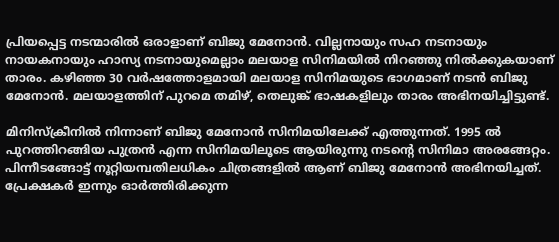പ്രിയപ്പെട്ട നടന്മാരിൽ ഒരാളാണ് ബിജു മേനോൻ. വില്ലനായും സഹ നടനായും നായകനായും ഹാസ്യ നടനായുമെല്ലാം മലയാള സിനിമയിൽ നിറഞ്ഞു നിൽക്കുകയാണ് താരം. കഴിഞ്ഞ 30 വർഷത്തോളമായി മലയാള സിനിമയുടെ ഭാഗമാണ് നടൻ ബിജു മേനോൻ. മലയാളത്തിന് പുറമെ തമിഴ്, തെലുങ്ക് ഭാഷകളിലും താരം അഭിനയിച്ചിട്ടുണ്ട്.

മിനിസ്‌ക്രീനിൽ നിന്നാണ് ബിജു മേനോൻ സിനിമയിലേക്ക് എത്തുന്നത്. 1995 ൽ പുറത്തിറങ്ങിയ പുത്രൻ എന്ന സിനിമയിലൂടെ ആയിരുന്നു നടന്റെ സിനിമാ അരങ്ങേറ്റം. പിന്നീടങ്ങോട്ട് നൂറ്റിയമ്പതിലധികം ചിത്രങ്ങളിൽ ആണ് ബിജു മേനോൻ അഭിനയിച്ചത്. പ്രേക്ഷകർ ഇന്നും ഓർത്തിരിക്കുന്ന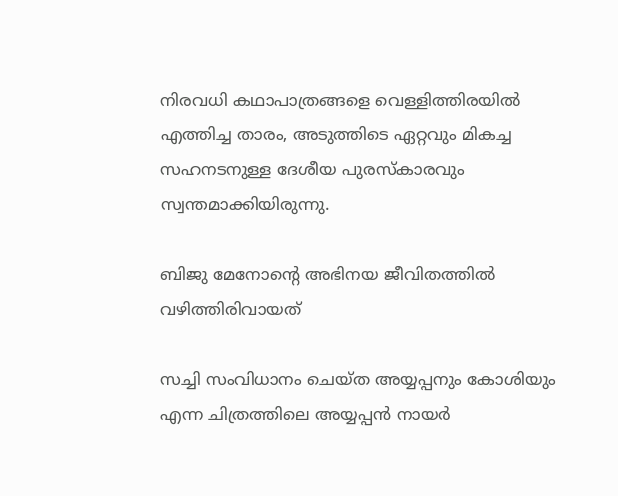നിരവധി കഥാപാത്രങ്ങളെ വെള്ളിത്തിരയിൽ എത്തിച്ച താരം, അടുത്തിടെ ഏറ്റവും മികച്ച സഹനടനുള്ള ദേശീയ പുരസ്‌കാരവും സ്വന്തമാക്കിയിരുന്നു.

ബിജു മേനോന്റെ അഭിനയ ജീവിതത്തിൽ വഴിത്തിരിവായത്

സച്ചി സംവിധാനം ചെയ്ത അയ്യപ്പനും കോശിയും എന്ന ചിത്രത്തിലെ അയ്യപ്പൻ നായർ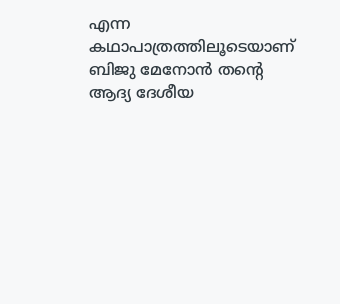എന്ന കഥാപാത്രത്തിലൂടെയാണ് ബിജു മേനോൻ തന്റെ ആദ്യ ദേശീയ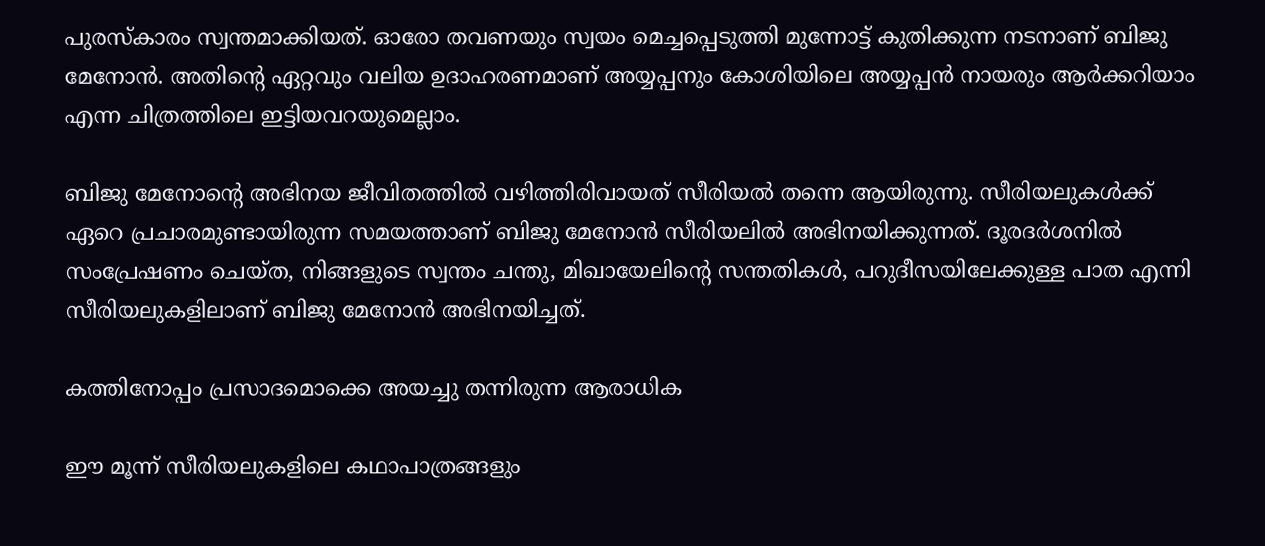പുരസ്‌കാരം സ്വന്തമാക്കിയത്. ഓരോ തവണയും സ്വയം മെച്ചപ്പെടുത്തി മുന്നോട്ട് കുതിക്കുന്ന നടനാണ് ബിജു മേനോൻ. അതിന്റെ ഏറ്റവും വലിയ ഉദാഹരണമാണ് അയ്യപ്പനും കോശിയിലെ അയ്യപ്പൻ നായരും ആർക്കറിയാം എന്ന ചിത്രത്തിലെ ഇട്ടിയവറയുമെല്ലാം.

ബിജു മേനോന്റെ അഭിനയ ജീവിതത്തിൽ വഴിത്തിരിവായത് സീരിയൽ തന്നെ ആയിരുന്നു. സീരിയലുകൾക്ക് ഏറെ പ്രചാരമുണ്ടായിരുന്ന സമയത്താണ് ബിജു മേനോൻ സീരിയലിൽ അഭിനയിക്കുന്നത്. ദൂരദർശനിൽ സംപ്രേഷണം ചെയ്ത, നിങ്ങളുടെ സ്വന്തം ചന്തു, മിഖായേലിന്റെ സന്തതികൾ, പറുദീസയിലേക്കുള്ള പാത എന്നി സീരിയലുകളിലാണ് ബിജു മേനോൻ അഭിനയിച്ചത്.

കത്തിനോപ്പം പ്രസാദമൊക്കെ അയച്ചു തന്നിരുന്ന ആരാധിക

ഈ മൂന്ന് സീരിയലുകളിലെ കഥാപാത്രങ്ങളും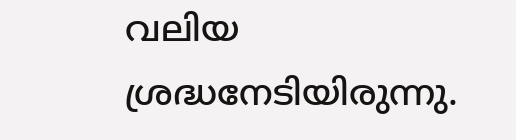വലിയ ശ്രദ്ധനേടിയിരുന്നു.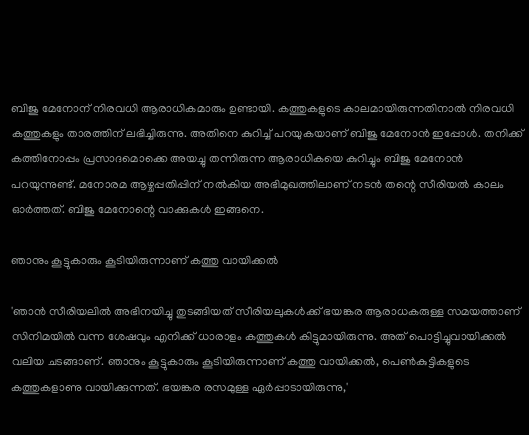ബിജു മേനോന് നിരവധി ആരാധികമാരും ഉണ്ടായി. കത്തുകളുടെ കാലമായിരുന്നതിനാൽ നിരവധി കത്തുകളും താരത്തിന് ലഭിച്ചിരുന്നു. അതിനെ കുറിച്ച് പറയുകയാണ് ബിജു മേനോൻ ഇപ്പോൾ. തനിക്ക് കത്തിനോപ്പം പ്രസാദമൊക്കെ അയച്ചു തന്നിരുന്ന ആരാധികയെ കുറിച്ചും ബിജു മേനോൻ പറയുന്നുണ്ട്. മനോരമ ആഴ്ചപ്പതിപ്പിന് നൽകിയ അഭിമുഖത്തിലാണ് നടൻ തന്റെ സീരിയൽ കാലം ഓർത്തത്. ബിജു മേനോന്റെ വാക്കുകൾ ഇങ്ങനെ.

ഞാനും കൂട്ടുകാരും കൂടിയിരുന്നാണ് കത്തു വായിക്കൽ

'ഞാൻ സീരിയലിൽ അഭിനയിച്ചു തുടങ്ങിയത് സീരിയലുകൾക്ക് ഭയങ്കര ആരാധകരുള്ള സമയത്താണ് സിനിമയിൽ വന്ന ശേഷവും എനിക്ക് ധാരാളം കത്തുകൾ കിട്ടുമായിരുന്നു. അത് പൊട്ടിച്ചുവായിക്കൽ വലിയ ചടങ്ങാണ്. ഞാനും കൂട്ടുകാരും കൂടിയിരുന്നാണ് കത്തു വായിക്കൽ, പെൺകുട്ടികളുടെ കത്തുകളാണു വായിക്കുന്നത്. ഭയങ്കര രസമുള്ള ഏർപ്പാടായിരുന്നു,'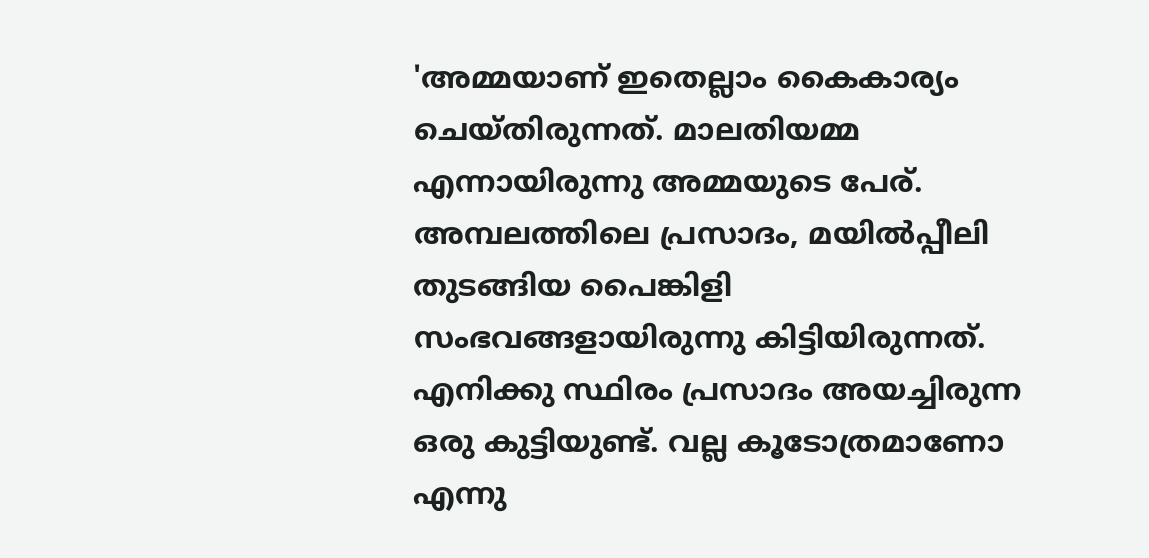'അമ്മയാണ് ഇതെല്ലാം കൈകാര്യം ചെയ്തിരുന്നത്. മാലതിയമ്മ എന്നായിരുന്നു അമ്മയുടെ പേര്. അമ്പലത്തിലെ പ്രസാദം, മയിൽപ്പീലി തുടങ്ങിയ പൈങ്കിളി സംഭവങ്ങളായിരുന്നു കിട്ടിയിരുന്നത്. എനിക്കു സ്ഥിരം പ്രസാദം അയച്ചിരുന്ന ഒരു കുട്ടിയുണ്ട്. വല്ല കൂടോത്രമാണോ എന്നു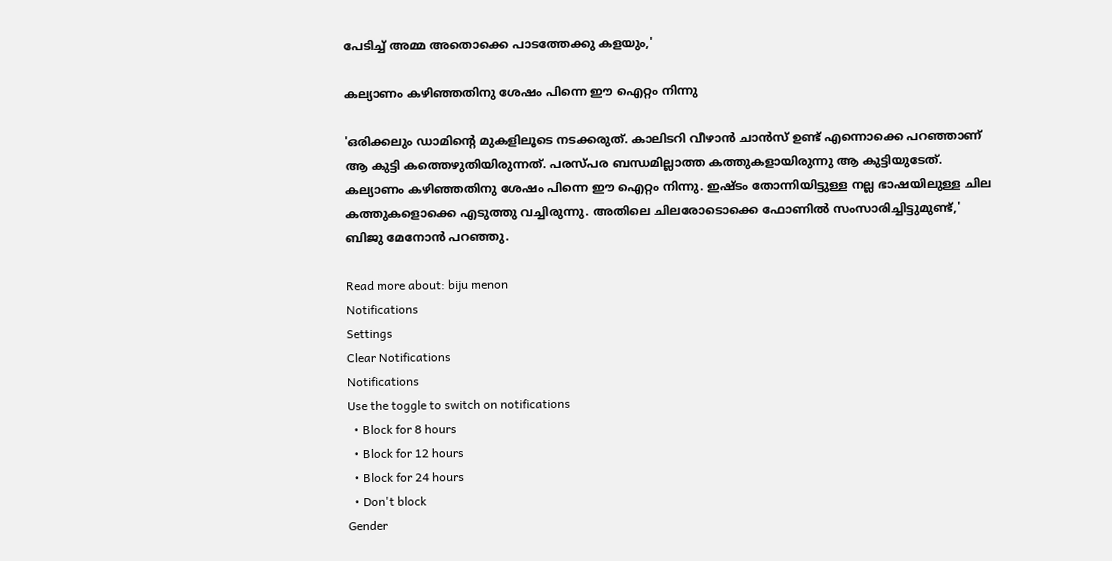പേടിച്ച് അമ്മ അതൊക്കെ പാടത്തേക്കു കളയും,'

കല്യാണം കഴിഞ്ഞതിനു ശേഷം പിന്നെ ഈ ഐറ്റം നിന്നു

'ഒരിക്കലും ഡാമിന്റെ മുകളിലൂടെ നടക്കരുത്. കാലിടറി വീഴാൻ ചാൻസ് ഉണ്ട് എന്നൊക്കെ പറഞ്ഞാണ് ആ കുട്ടി കത്തെഴുതിയിരുന്നത്. പരസ്പര ബന്ധമില്ലാത്ത കത്തുകളായിരുന്നു ആ കുട്ടിയുടേത്. കല്യാണം കഴിഞ്ഞതിനു ശേഷം പിന്നെ ഈ ഐറ്റം നിന്നു. ഇഷ്ടം തോന്നിയിട്ടുള്ള നല്ല ഭാഷയിലുള്ള ചില കത്തുകളൊക്കെ എടുത്തു വച്ചിരുന്നു. അതിലെ ചിലരോടൊക്കെ ഫോണിൽ സംസാരിച്ചിട്ടുമുണ്ട്,' ബിജു മേനോൻ പറഞ്ഞു.

Read more about: biju menon
Notifications
Settings
Clear Notifications
Notifications
Use the toggle to switch on notifications
  • Block for 8 hours
  • Block for 12 hours
  • Block for 24 hours
  • Don't block
Gender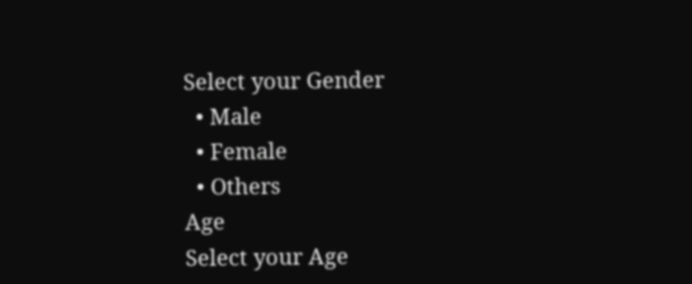Select your Gender
  • Male
  • Female
  • Others
Age
Select your Age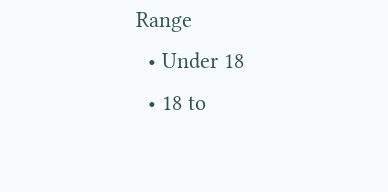Range
  • Under 18
  • 18 to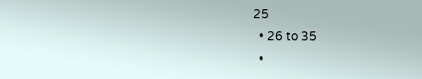25
  • 26 to 35
  •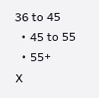36 to 45
  • 45 to 55
  • 55+
X